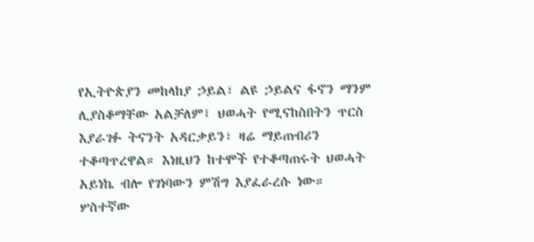የኢትዮጵያን መከላከያ ኃይል፣ ልዩ ኃይልና ፋኖን ማንም ሊያስቆማቸው አልቻለም፤ ህወሓት የሚናከስበትን ጥርስ እያራገፉ ትናንት አዳርቃይን፣ ዛሬ ማይጠብሪን ተቆጣጥረዋል። እነዚህን ከተሞች የተቆጣጠሩት ህወሓት አይነኬ ብሎ የገነባውን ምሽግ እያፈራረሱ ነው። ሦስተኛው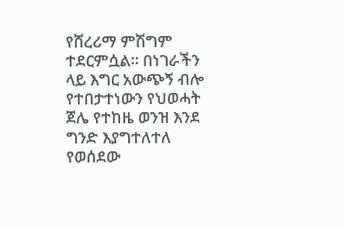የሸረሪማ ምሽግም ተደርምሷል። በነገራችን ላይ እግር አውጭኝ ብሎ የተበታተነውን የህወሓት ጀሌ የተከዜ ወንዝ እንደ ግንድ እያግተለተለ የወሰደው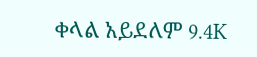ቀላል አይደለም 9.4K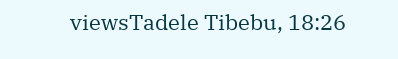viewsTadele Tibebu, 18:26